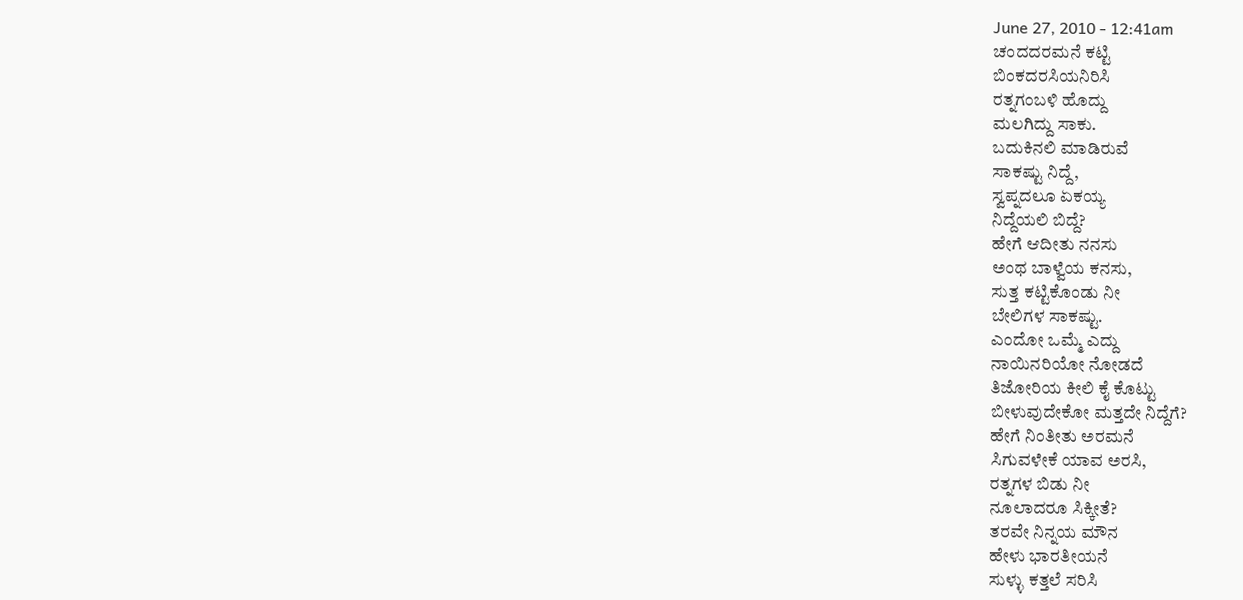June 27, 2010 - 12:41am
ಚಂದದರಮನೆ ಕಟ್ಟಿ
ಬಿಂಕದರಸಿಯನಿರಿಸಿ
ರತ್ನಗಂಬಳಿ ಹೊದ್ದು
ಮಲಗಿದ್ದು ಸಾಕು.
ಬದುಕಿನಲಿ ಮಾಡಿರುವೆ
ಸಾಕಷ್ಟು ನಿದ್ದೆ,
ಸ್ವಪ್ನದಲೂ ಏಕಯ್ಯ
ನಿದ್ದೆಯಲಿ ಬಿದ್ದೆ?
ಹೇಗೆ ಆದೀತು ನನಸು
ಅಂಥ ಬಾಳ್ವೆಯ ಕನಸು,
ಸುತ್ತ ಕಟ್ಟಿಕೊಂಡು ನೀ
ಬೇಲಿಗಳ ಸಾಕಷ್ಟು.
ಎಂದೋ ಒಮ್ಮೆ ಎದ್ದು
ನಾಯಿನರಿಯೋ ನೋಡದೆ
ತಿಜೋರಿಯ ಕೀಲಿ ಕೈ ಕೊಟ್ಟು
ಬೀಳುವುದೇಕೋ ಮತ್ತದೇ ನಿದ್ದೆಗೆ?
ಹೇಗೆ ನಿಂತೀತು ಅರಮನೆ
ಸಿಗುವಳೇಕೆ ಯಾವ ಅರಸಿ,
ರತ್ನಗಳ ಬಿಡು ನೀ
ನೂಲಾದರೂ ಸಿಕ್ಕೀತೆ?
ತರವೇ ನಿನ್ನಯ ಮೌನ
ಹೇಳು ಭಾರತೀಯನೆ
ಸುಳ್ಳು ಕತ್ತಲೆ ಸರಿಸಿ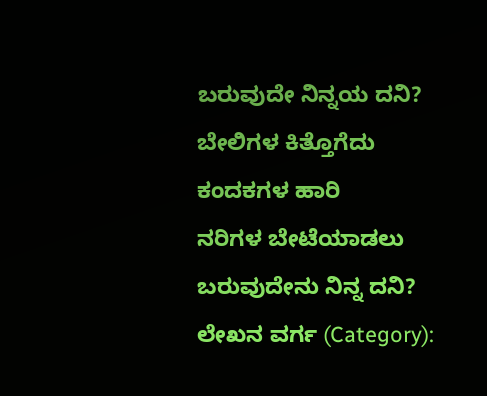ಬರುವುದೇ ನಿನ್ನಯ ದನಿ?
ಬೇಲಿಗಳ ಕಿತ್ತೊಗೆದು
ಕಂದಕಗಳ ಹಾರಿ
ನರಿಗಳ ಬೇಟೆಯಾಡಲು
ಬರುವುದೇನು ನಿನ್ನ ದನಿ?
ಲೇಖನ ವರ್ಗ (Category):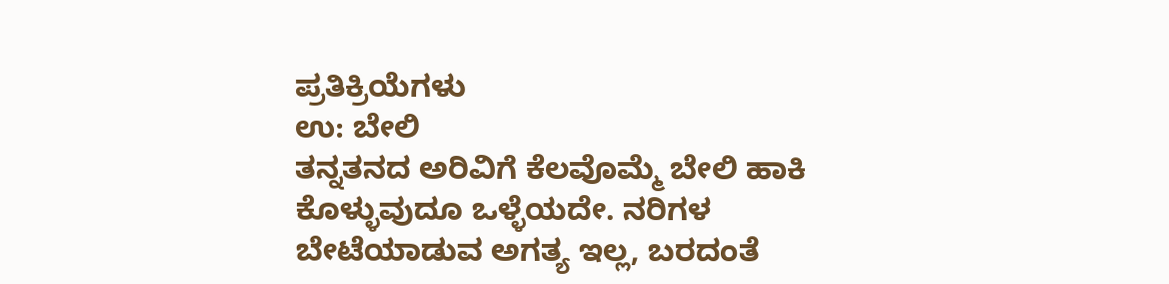ಪ್ರತಿಕ್ರಿಯೆಗಳು
ಉ: ಬೇಲಿ
ತನ್ನತನದ ಅರಿವಿಗೆ ಕೆಲವೊಮ್ಮೆ ಬೇಲಿ ಹಾಕಿ ಕೊಳ್ಳುವುದೂ ಒಳ್ಳೆಯದೇ. ನರಿಗಳ ಬೇಟೆಯಾಡುವ ಅಗತ್ಯ ಇಲ್ಲ, ಬರದಂತೆ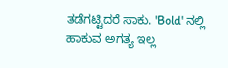ತಡೆಗಟ್ಟಿದರೆ ಸಾಕು. 'Bold' ನಲ್ಲಿ ಹಾಕುವ ಅಗತ್ಯ ಇಲ್ಲ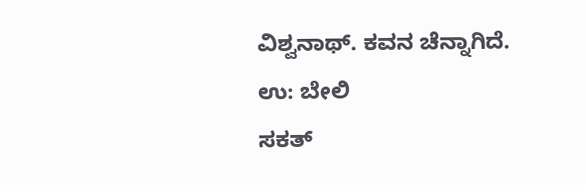ವಿಶ್ವನಾಥ್. ಕವನ ಚೆನ್ನಾಗಿದೆ.
ಉ: ಬೇಲಿ
ಸಕತ್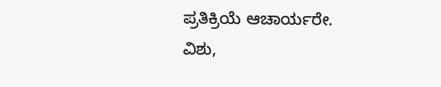ಪ್ರತಿಕ್ರಿಯೆ ಆಚಾರ್ಯರೇ.
ವಿಶು,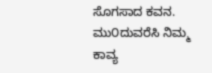ಸೊಗಸಾದ ಕವನ.
ಮು೦ದುವರೆಸಿ ನಿಮ್ಮ ಕಾವ್ಯ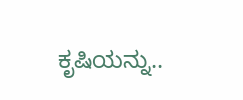ಕೃಷಿಯನ್ನು..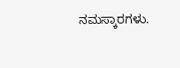ನಮಸ್ಕಾರಗಳು.